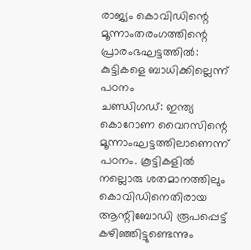രാജ്യം കൊവിഡിന്റെ മൂന്നാംതരംഗത്തിന്റെ പ്രാരംഭഘട്ടത്തിൽ: കുട്ടികളെ ബാധിക്കില്ലെന്ന് പഠനം
ചണ്ഡിഗഡ്: ഇന്ത്യ കൊറോണ വൈറസിന്റെ മൂന്നാംഘട്ടത്തിലാണെന്ന് പഠനം. കൂട്ടികളിൽ നല്ലൊരു ശതമാനത്തിലും കൊവിഡിനെതിരായ ആന്റിബോഡി രൂപപ്പെട്ട് കഴിഞ്ഞിട്ടുണ്ടെന്നും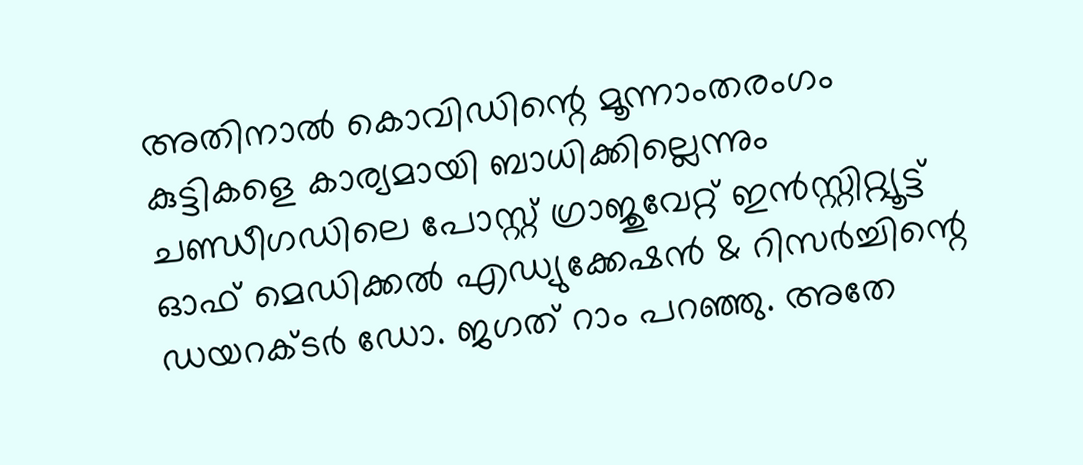അതിനാൽ കൊവിഡിന്റെ മൂന്നാംതരംഗം കുട്ടികളെ കാര്യമായി ബാധിക്കില്ലെന്നും ചണ്ഡീഗഡിലെ പോസ്റ്റ് ഗ്രാജുവേറ്റ് ഇൻസ്റ്റിറ്റ്യൂട്ട് ഓഫ് മെഡിക്കൽ എഡ്യുക്കേഷൻ & റിസർച്ചിന്റെ ഡയറക്ടർ ഡോ. ജഗത് റാം പറഞ്ഞു. അതേ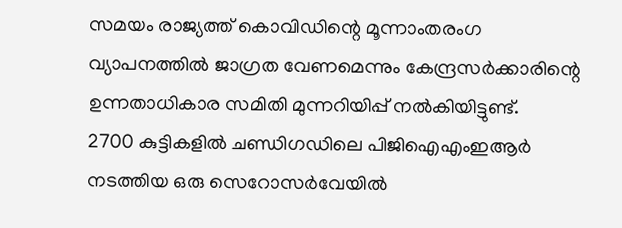സമയം രാജ്യത്ത് കൊവിഡിന്റെ മൂന്നാംതരംഗ വ്യാപനത്തിൽ ജാഗ്രത വേണമെന്നും കേന്ദ്രസർക്കാരിന്റെ ഉന്നതാധികാര സമിതി മുന്നറിയിപ്പ് നൽകിയിട്ടുണ്ട്.
2700 കുട്ടികളിൽ ചണ്ഡിഗഡിലെ പിജിഐഎംഇആർ നടത്തിയ ഒരു സെറോസർവേയിൽ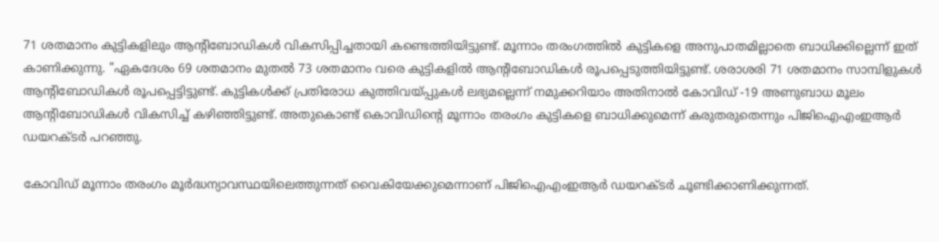71 ശതമാനം കുട്ടികളിലും ആന്റിബോഡികൾ വികസിപ്പിച്ചതായി കണ്ടെത്തിയിട്ടുണ്ട്. മൂന്നാം തരംഗത്തിൽ കുട്ടികളെ അനുപാതമില്ലാതെ ബാധിക്കില്ലെന്ന് ഇത് കാണിക്കുന്നു. "ഏകദേശം 69 ശതമാനം മുതൽ 73 ശതമാനം വരെ കുട്ടികളിൽ ആന്റിബോഡികൾ രൂപപ്പെടുത്തിയിട്ടുണ്ട്. ശരാശരി 71 ശതമാനം സാമ്പിളുകൾ ആന്റിബോഡികൾ രൂപപ്പെട്ടിട്ടുണ്ട്. കുട്ടികൾക്ക് പ്രതിരോധ കുത്തിവയ്പ്പുകൾ ലഭ്യമല്ലെന്ന് നമുക്കറിയാം അതിനാൽ കോവിഡ് -19 അണുബാധ മൂലം ആന്റിബോഡികൾ വികസിച്ച് കഴിഞ്ഞിട്ടുണ്ട്. അതുകൊണ്ട് കൊവിഡിന്റെ മൂന്നാം തരംഗം കുട്ടികളെ ബാധിക്കുമെന്ന് കരുതരുതെന്നും പിജിഐഎംഇആർ ഡയറക്ടർ പറഞ്ഞു.

കോവിഡ് മൂന്നാം തരംഗം മൂർദ്ധന്യാവസ്ഥയിലെത്തുന്നത് വൈകിയേക്കുമെന്നാണ് പിജിഐഎംഇആർ ഡയറക്ടർ ചൂണ്ടിക്കാണിക്കുന്നത്.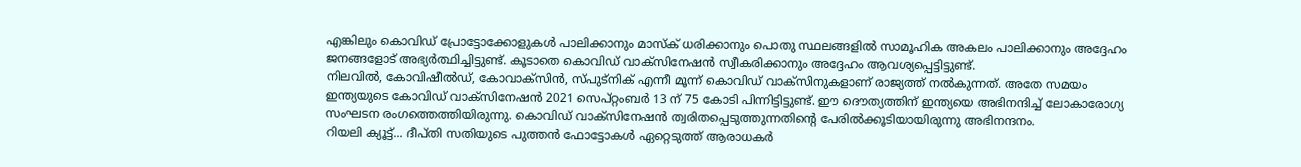എങ്കിലും കൊവിഡ് പ്രോട്ടോക്കോളുകൾ പാലിക്കാനും മാസ്ക് ധരിക്കാനും പൊതു സ്ഥലങ്ങളിൽ സാമൂഹിക അകലം പാലിക്കാനും അദ്ദേഹം ജനങ്ങളോട് അഭ്യർത്ഥിച്ചിട്ടുണ്ട്. കൂടാതെ കൊവിഡ് വാക്സിനേഷൻ സ്വീകരിക്കാനും അദ്ദേഹം ആവശ്യപ്പെട്ടിട്ടുണ്ട്.
നിലവിൽ, കോവിഷീൽഡ്, കോവാക്സിൻ, സ്പുട്നിക് എന്നീ മൂന്ന് കൊവിഡ് വാക്സിനുകളാണ് രാജ്യത്ത് നൽകുന്നത്. അതേ സമയം ഇന്ത്യയുടെ കോവിഡ് വാക്സിനേഷൻ 2021 സെപ്റ്റംബർ 13 ന് 75 കോടി പിന്നിട്ടിട്ടുണ്ട്. ഈ ദൌത്യത്തിന് ഇന്ത്യയെ അഭിനന്ദിച്ച് ലോകാരോഗ്യ സംഘടന രംഗത്തെത്തിയിരുന്നു. കൊവിഡ് വാക്സിനേഷൻ ത്വരിതപ്പെടുത്തുന്നതിന്റെ പേരിൽക്കൂടിയായിരുന്നു അഭിനന്ദനം.
റിയലി ക്യൂട്ട്... ദീപ്തി സതിയുടെ പുത്തൻ ഫോട്ടോകൾ ഏറ്റെടുത്ത് ആരാധകർ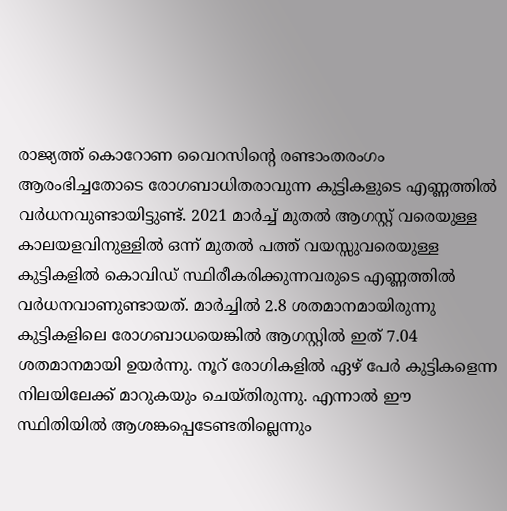രാജ്യത്ത് കൊറോണ വൈറസിന്റെ രണ്ടാംതരംഗം ആരംഭിച്ചതോടെ രോഗബാധിതരാവുന്ന കുട്ടികളുടെ എണ്ണത്തിൽ വർധനവുണ്ടായിട്ടുണ്ട്. 2021 മാർച്ച് മുതൽ ആഗസ്റ്റ് വരെയുള്ള കാലയളവിനുള്ളിൽ ഒന്ന് മുതൽ പത്ത് വയസ്സുവരെയുള്ള കുട്ടികളിൽ കൊവിഡ് സ്ഥിരീകരിക്കുന്നവരുടെ എണ്ണത്തിൽ വർധനവാണുണ്ടായത്. മാർച്ചിൽ 2.8 ശതമാനമായിരുന്നു കുട്ടികളിലെ രോഗബാധയെങ്കിൽ ആഗസ്റ്റിൽ ഇത് 7.04 ശതമാനമായി ഉയർന്നു. നൂറ് രോഗികളിൽ ഏഴ് പേർ കുട്ടികളെന്ന നിലയിലേക്ക് മാറുകയും ചെയ്തിരുന്നു. എന്നാൽ ഈ സ്ഥിതിയിൽ ആശങ്കപ്പെടേണ്ടതില്ലെന്നും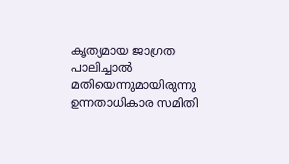കൃത്യമായ ജാഗ്രത പാലിച്ചാൽ മതിയെന്നുമായിരുന്നു ഉന്നതാധികാര സമിതി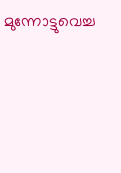മുന്നോട്ടുവെച്ച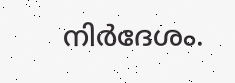നിർദേശം.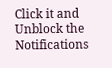Click it and Unblock the Notifications